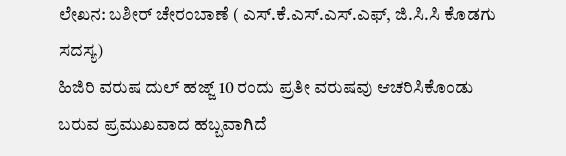ಲೇಖನ: ಬಶೀರ್ ಚೇರಂಬಾಣೆ ( ಎಸ್.ಕೆ.ಎಸ್.ಎಸ್.ಎಫ್, ಜಿ.ಸಿ.ಸಿ ಕೊಡಗು ಸದಸ್ಯ)
ಹಿಜಿರಿ ವರುಷ ದುಲ್ ಹಜ್ಜ್ 10 ರಂದು ಪ್ರತೀ ವರುಷವು ಆಚರಿಸಿಕೊಂಡು ಬರುವ ಪ್ರಮುಖವಾದ ಹಬ್ಬವಾಗಿದೆ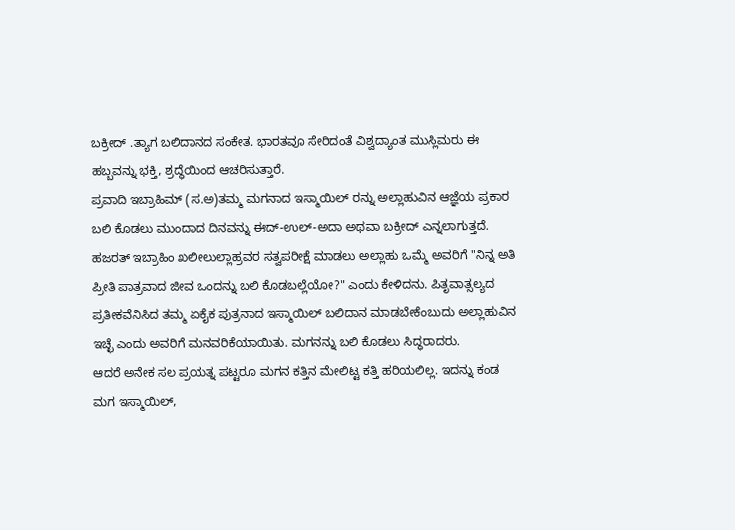ಬಕ್ರೀದ್ .ತ್ಯಾಗ ಬಲಿದಾನದ ಸಂಕೇತ. ಭಾರತವೂ ಸೇರಿದಂತೆ ವಿಶ್ವದ್ಯಾಂತ ಮುಸ್ಲಿಮರು ಈ ಹಬ್ಬವನ್ನು ಭಕ್ತಿ, ಶ್ರದ್ಧೆಯಿಂದ ಆಚರಿಸುತ್ತಾರೆ.
ಪ್ರವಾದಿ ಇಬ್ರಾಹಿಮ್ (ಸ.ಅ)ತಮ್ಮ ಮಗನಾದ ಇಸ್ಮಾಯಿಲ್ ರನ್ನು ಅಲ್ಲಾಹುವಿನ ಆಜ್ಞೆಯ ಪ್ರಕಾರ ಬಲಿ ಕೊಡಲು ಮುಂದಾದ ದಿನವನ್ನು ಈದ್-ಉಲ್-ಅದಾ ಅಥವಾ ಬಕ್ರೀದ್ ಎನ್ನಲಾಗುತ್ತದೆ.
ಹಜರತ್ ಇಬ್ರಾಹಿಂ ಖಲೀಲುಲ್ಲಾಹ್ರವರ ಸತ್ವಪರೀಕ್ಷೆ ಮಾಡಲು ಅಲ್ಲಾಹು ಒಮ್ಮೆ ಅವರಿಗೆ "ನಿನ್ನ ಅತಿ ಪ್ರೀತಿ ಪಾತ್ರವಾದ ಜೀವ ಒಂದನ್ನು ಬಲಿ ಕೊಡಬಲ್ಲೆಯೋ?" ಎಂದು ಕೇಳಿದನು. ಪಿತೃವಾತ್ಸಲ್ಯದ ಪ್ರತೀಕವೆನಿಸಿದ ತಮ್ಮ ಏಕೈಕ ಪುತ್ರನಾದ ಇಸ್ಮಾಯಿಲ್ ಬಲಿದಾನ ಮಾಡಬೇಕೆಂಬುದು ಅಲ್ಲಾಹುವಿನ ಇಚ್ಛೆ ಎಂದು ಅವರಿಗೆ ಮನವರಿಕೆಯಾಯಿತು. ಮಗನನ್ನು ಬಲಿ ಕೊಡಲು ಸಿದ್ಧರಾದರು.
ಆದರೆ ಅನೇಕ ಸಲ ಪ್ರಯತ್ನ ಪಟ್ಟರೂ ಮಗನ ಕತ್ತಿನ ಮೇಲಿಟ್ಟ ಕತ್ತಿ ಹರಿಯಲಿಲ್ಲ. ಇದನ್ನು ಕಂಡ ಮಗ ಇಸ್ಮಾಯಿಲ್,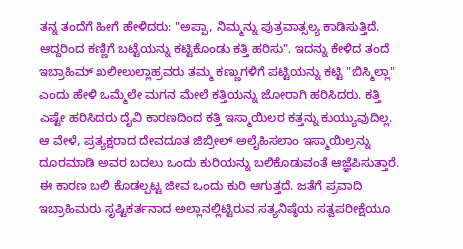ತನ್ನ ತಂದೆಗೆ ಹೀಗೆ ಹೇಳಿದರು: "ಅಪ್ಪಾ, ನಿಮ್ಮನ್ನು ಪುತ್ರವಾತ್ಸಲ್ಯ ಕಾಡಿಸುತ್ತಿದೆ. ಆದ್ದರಿಂದ ಕಣ್ಣಿಗೆ ಬಟ್ಟೆಯನ್ನು ಕಟ್ಟಿಕೊಂಡು ಕತ್ತಿ ಹರಿಸು". ಇದನ್ನು ಕೇಳಿದ ತಂದೆ ಇಬ್ರಾಹಿಮ್ ಖಲೀಲುಲ್ಲಾಹ್ರವರು ತಮ್ಮ ಕಣ್ಣುಗಳಿಗೆ ಪಟ್ಟಿಯನ್ನು ಕಟ್ಟಿ "ಬಿಸ್ಮಿಲ್ಲಾ" ಎಂದು ಹೇಳಿ ಒಮ್ಮೆಲೇ ಮಗನ ಮೇಲೆ ಕತ್ತಿಯನ್ನು ಜೋರಾಗಿ ಹರಿಸಿದರು. ಕತ್ತಿ ಎಷ್ಟೇ ಹರಿಸಿದರು ದೈವಿ ಕಾರಣದಿಂದ ಕತ್ತಿ ಇಸ್ಮಾಯಿಲರ ಕತ್ತನ್ನು ಕುಯ್ಯುವುದಿಲ್ಲ.
ಆ ವೇಳೆ, ಪ್ರತ್ಯಕ್ಷರಾದ ದೇವದೂತ ಜಿಬ್ರೀಲ್ ಅಲೈಹಿಸಲಾಂ ಇಸ್ಮಾಯಿಲ್ರನ್ನು ದೂರಮಾಡಿ ಅವರ ಬದಲು ಒಂದು ಕುರಿಯನ್ನು ಬಲಿಕೊಡುವಂತೆ ಆಜ್ಞೆಪಿಸುತ್ತಾರೆ. ಈ ಕಾರಣ ಬಲಿ ಕೊಡಲ್ಪಟ್ಟ ಜೀವ ಒಂದು ಕುರಿ ಆಗುತ್ತದೆ. ಜತೆಗೆ ಪ್ರವಾದಿ ಇಬ್ರಾಹಿಮರು ಸೃಷ್ಟಿಕರ್ತನಾದ ಅಲ್ಲಾನಲ್ಲಿಟ್ಟಿರುವ ಸತ್ಯನಿಷ್ಠೆಯ ಸತ್ವಪರೀಕ್ಷೆಯೂ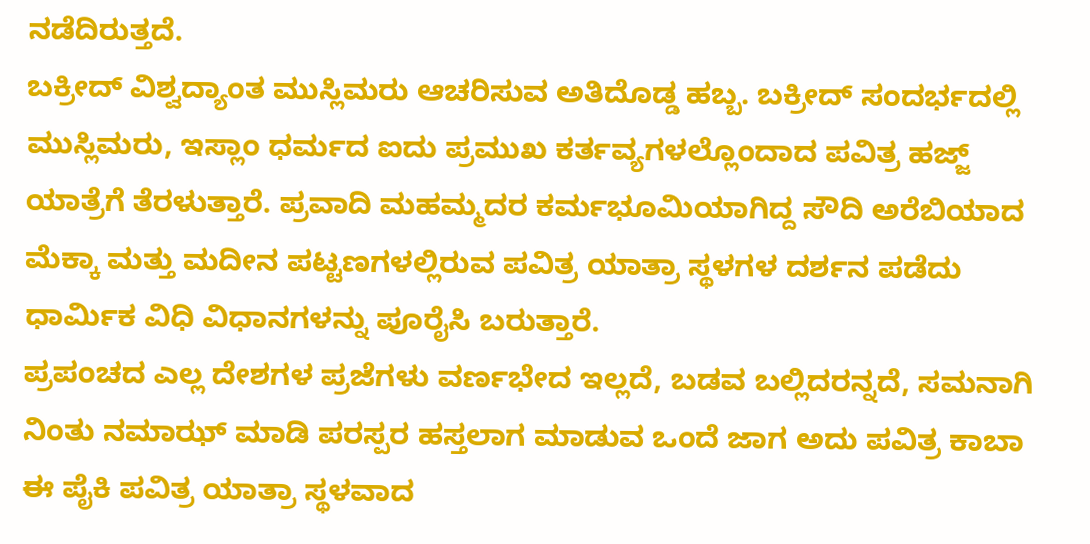ನಡೆದಿರುತ್ತದೆ.
ಬಕ್ರೀದ್ ವಿಶ್ವದ್ಯಾಂತ ಮುಸ್ಲಿಮರು ಆಚರಿಸುವ ಅತಿದೊಡ್ಡ ಹಬ್ಬ. ಬಕ್ರೀದ್ ಸಂದರ್ಭದಲ್ಲಿ ಮುಸ್ಲಿಮರು, ಇಸ್ಲಾಂ ಧರ್ಮದ ಐದು ಪ್ರಮುಖ ಕರ್ತವ್ಯಗಳಲ್ಲೊಂದಾದ ಪವಿತ್ರ ಹಜ್ಜ್ ಯಾತ್ರೆಗೆ ತೆರಳುತ್ತಾರೆ. ಪ್ರವಾದಿ ಮಹಮ್ಮದರ ಕರ್ಮಭೂಮಿಯಾಗಿದ್ದ ಸೌದಿ ಅರೆಬಿಯಾದ ಮೆಕ್ಕಾ ಮತ್ತು ಮದೀನ ಪಟ್ಟಣಗಳಲ್ಲಿರುವ ಪವಿತ್ರ ಯಾತ್ರಾ ಸ್ಥಳಗಳ ದರ್ಶನ ಪಡೆದು ಧಾರ್ಮಿಕ ವಿಧಿ ವಿಧಾನಗಳನ್ನು ಪೂರೈಸಿ ಬರುತ್ತಾರೆ.
ಪ್ರಪಂಚದ ಎಲ್ಲ ದೇಶಗಳ ಪ್ರಜೆಗಳು ವರ್ಣಭೇದ ಇಲ್ಲದೆ, ಬಡವ ಬಲ್ಲಿದರನ್ನದೆ, ಸಮನಾಗಿ ನಿಂತು ನಮಾಝ್ ಮಾಡಿ ಪರಸ್ಪರ ಹಸ್ತಲಾಗ ಮಾಡುವ ಒಂದೆ ಜಾಗ ಅದು ಪವಿತ್ರ ಕಾಬಾ
ಈ ಪೈಕಿ ಪವಿತ್ರ ಯಾತ್ರಾ ಸ್ಥಳವಾದ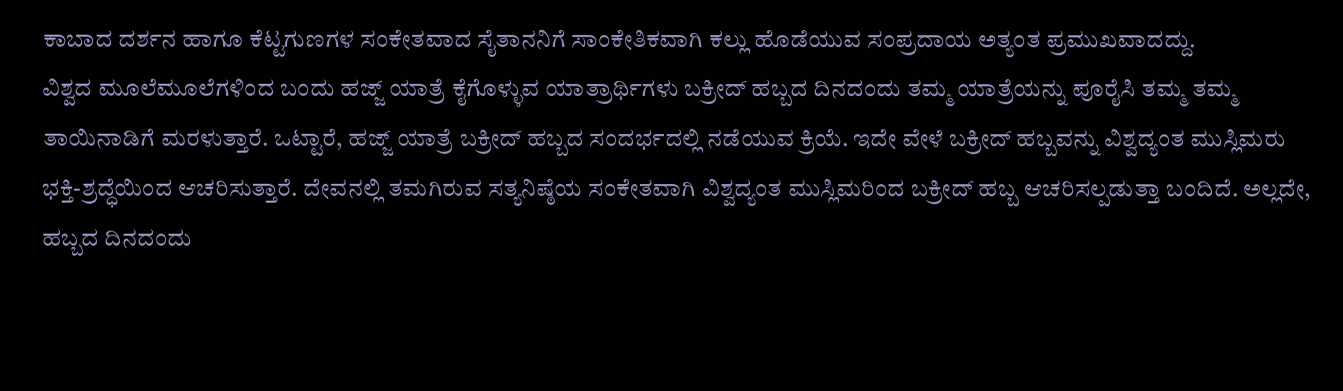ಕಾಬಾದ ದರ್ಶನ ಹಾಗೂ ಕೆಟ್ಟಗುಣಗಳ ಸಂಕೇತವಾದ ಸೈತಾನನಿಗೆ ಸಾಂಕೇತಿಕವಾಗಿ ಕಲ್ಲು ಹೊಡೆಯುವ ಸಂಪ್ರದಾಯ ಅತ್ಯಂತ ಪ್ರಮುಖವಾದದ್ದು.
ವಿಶ್ವದ ಮೂಲೆಮೂಲೆಗಳಿಂದ ಬಂದು ಹಜ್ಜ್ ಯಾತ್ರೆ ಕೈಗೊಳ್ಳುವ ಯಾತ್ರಾರ್ಥಿಗಳು ಬಕ್ರೀದ್ ಹಬ್ಬದ ದಿನದಂದು ತಮ್ಮ ಯಾತ್ರೆಯನ್ನು ಪೂರೈಸಿ ತಮ್ಮ ತಮ್ಮ ತಾಯಿನಾಡಿಗೆ ಮರಳುತ್ತಾರೆ. ಒಟ್ಟಾರೆ, ಹಜ್ಜ್ ಯಾತ್ರೆ ಬಕ್ರೀದ್ ಹಬ್ಬದ ಸಂದರ್ಭದಲ್ಲಿ ನಡೆಯುವ ಕ್ರಿಯೆ. ಇದೇ ವೇಳೆ ಬಕ್ರೀದ್ ಹಬ್ಬವನ್ನು ವಿಶ್ವದ್ಯಂತ ಮುಸ್ಲಿಮರು ಭಕ್ತಿ-ಶ್ರದ್ಧೆಯಿಂದ ಆಚರಿಸುತ್ತಾರೆ. ದೇವನಲ್ಲಿ ತಮಗಿರುವ ಸತ್ಯನಿಷ್ಠೆಯ ಸಂಕೇತವಾಗಿ ವಿಶ್ವದ್ಯಂತ ಮುಸ್ಲಿಮರಿಂದ ಬಕ್ರೀದ್ ಹಬ್ಬ ಆಚರಿಸಲ್ಪಡುತ್ತಾ ಬಂದಿದೆ. ಅಲ್ಲದೇ, ಹಬ್ಬದ ದಿನದಂದು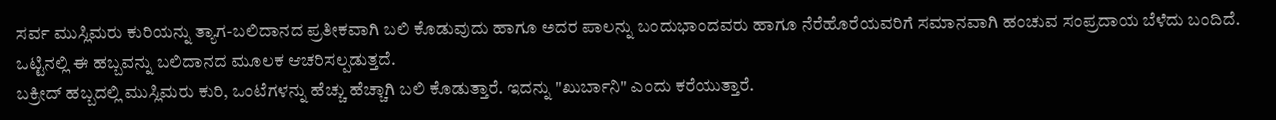ಸರ್ವ ಮುಸ್ಲಿಮರು ಕುರಿಯನ್ನು ತ್ಯಾಗ-ಬಲಿದಾನದ ಪ್ರತೀಕವಾಗಿ ಬಲಿ ಕೊಡುವುದು ಹಾಗೂ ಅದರ ಪಾಲನ್ನು ಬಂದುಭಾಂದವರು ಹಾಗೂ ನೆರೆಹೊರೆಯವರಿಗೆ ಸಮಾನವಾಗಿ ಹಂಚುವ ಸಂಪ್ರದಾಯ ಬೆಳೆದು ಬಂದಿದೆ. ಒಟ್ಟಿನಲ್ಲಿ ಈ ಹಬ್ಬವನ್ನು ಬಲಿದಾನದ ಮೂಲಕ ಆಚರಿಸಲ್ಪಡುತ್ತದೆ.
ಬಕ್ರೀದ್ ಹಬ್ಬದಲ್ಲಿ ಮುಸ್ಲಿಮರು ಕುರಿ, ಒಂಟೆಗಳನ್ನು ಹೆಚ್ಚು ಹೆಚ್ಚಾಗಿ ಬಲಿ ಕೊಡುತ್ತಾರೆ. ಇದನ್ನು "ಖುರ್ಬಾನಿ" ಎಂದು ಕರೆಯುತ್ತಾರೆ.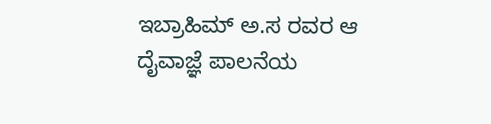ಇಬ್ರಾಹಿಮ್ ಅ.ಸ ರವರ ಆ ದೈವಾಜ್ಞೆ ಪಾಲನೆಯ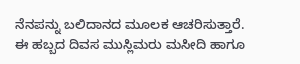ನೆನಪನ್ನು ಬಲಿದಾನದ ಮೂಲಕ ಆಚರಿಸುತ್ತಾರೆ.
ಈ ಹಬ್ಬದ ದಿವಸ ಮುಸ್ಲಿಮರು ಮಸೀದಿ ಹಾಗೂ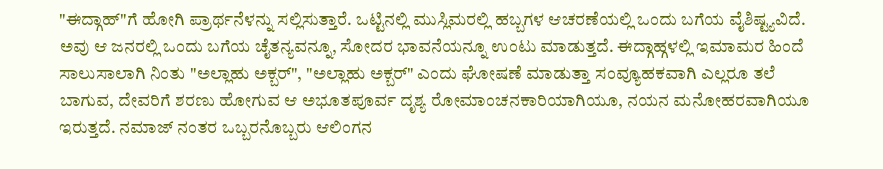"ಈದ್ಗಾಹ್"ಗೆ ಹೋಗಿ ಪ್ರಾರ್ಥನೆಳನ್ನು ಸಲ್ಲಿಸುತ್ತಾರೆ. ಒಟ್ಟಿನಲ್ಲಿ ಮುಸ್ಲಿಮರಲ್ಲಿ ಹಬ್ಬಗಳ ಆಚರಣೆಯಲ್ಲಿ ಒಂದು ಬಗೆಯ ವೈಶಿಷ್ಟ್ಯವಿದೆ. ಅವು ಆ ಜನರಲ್ಲಿ ಒಂದು ಬಗೆಯ ಚೈತನ್ಯವನ್ನೂ, ಸೋದರ ಭಾವನೆಯನ್ನೂ ಉಂಟು ಮಾಡುತ್ತದೆ. ಈದ್ಗಾಹ್ಗಳಲ್ಲಿ ಇಮಾಮರ ಹಿಂದೆ ಸಾಲುಸಾಲಾಗಿ ನಿಂತು "ಅಲ್ಲಾಹು ಅಕ್ಬರ್", "ಅಲ್ಲಾಹು ಅಕ್ಬರ್" ಎಂದು ಘೋಷಣೆ ಮಾಡುತ್ತಾ ಸಂವ್ಯೂಹಕವಾಗಿ ಎಲ್ಲರೂ ತಲೆ ಬಾಗುವ, ದೇವರಿಗೆ ಶರಣು ಹೋಗುವ ಆ ಅಭೂತಪೂರ್ವ ದೃಶ್ಯ ರೋಮಾಂಚನಕಾರಿಯಾಗಿಯೂ, ನಯನ ಮನೋಹರವಾಗಿಯೂ ಇರುತ್ತದೆ. ನಮಾಜ್ ನಂತರ ಒಬ್ಬರನೊಬ್ಬರು ಆಲಿಂಗನ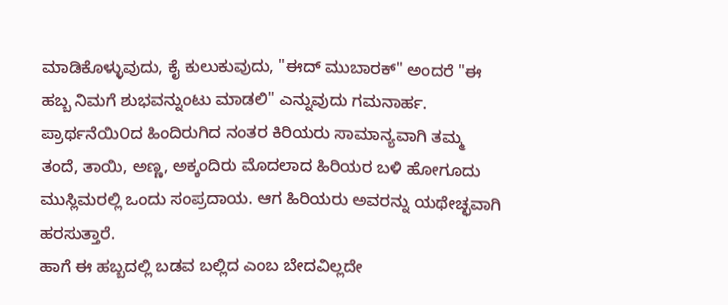ಮಾಡಿಕೊಳ್ಳುವುದು, ಕೈ ಕುಲುಕುವುದು, "ಈದ್ ಮುಬಾರಕ್" ಅಂದರೆ "ಈ ಹಬ್ಬ ನಿಮಗೆ ಶುಭವನ್ನುಂಟು ಮಾಡಲಿ" ಎನ್ನುವುದು ಗಮನಾರ್ಹ.
ಪ್ರಾರ್ಥನೆಯಿ೦ದ ಹಿಂದಿರುಗಿದ ನಂತರ ಕಿರಿಯರು ಸಾಮಾನ್ಯವಾಗಿ ತಮ್ಮ ತಂದೆ, ತಾಯಿ, ಅಣ್ಣ, ಅಕ್ಕಂದಿರು ಮೊದಲಾದ ಹಿರಿಯರ ಬಳಿ ಹೋಗೂದು ಮುಸ್ಲಿಮರಲ್ಲಿ ಒಂದು ಸಂಪ್ರದಾಯ. ಆಗ ಹಿರಿಯರು ಅವರನ್ನು ಯಥೇಚ್ಛವಾಗಿ ಹರಸುತ್ತಾರೆ.
ಹಾಗೆ ಈ ಹಬ್ಬದಲ್ಲಿ ಬಡವ ಬಲ್ಲಿದ ಎಂಬ ಬೇದವಿಲ್ಲದೇ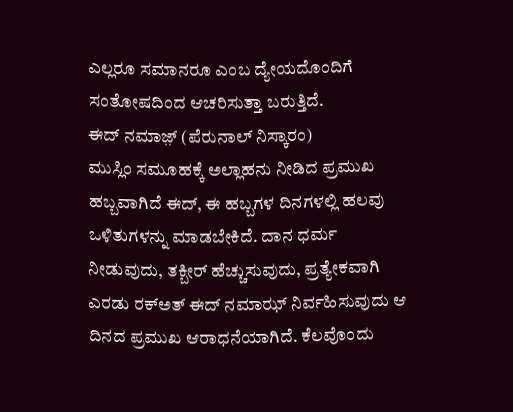ಎಲ್ಲರೂ ಸಮಾನರೂ ಎಂಬ ದ್ಯೇಯದೊಂದಿಗೆ ಸಂತೋಷದಿಂದ ಆಚರಿಸುತ್ತಾ ಬರುತ್ತಿದೆ.
ಈದ್ ನಮಾಜ಼್ (ಪೆರುನಾಲ್ ನಿಸ್ಕಾರಂ)
ಮುಸ್ಲಿಂ ಸಮೂಹಕ್ಕೆ ಅಲ್ಲಾಹನು ನೀಡಿದ ಪ್ರಮುಖ ಹಬ್ಬವಾಗಿದೆ ಈದ್, ಈ ಹಬ್ಬಗಳ ದಿನಗಳಲ್ಲಿ ಹಲವು ಒಳಿತುಗಳನ್ನು ಮಾಡಬೇಕಿದೆ. ದಾನ ಧರ್ಮ ನೀಡುವುದು, ತಕ್ಬೀರ್ ಹೆಚ್ಚುಸುವುದು, ಪ್ರತ್ಯೇಕವಾಗಿ ಎರಡು ರಕ್ಅತ್ ಈದ್ ನಮಾಝ್ ನಿರ್ವಹಿಸುವುದು ಆ ದಿನದ ಪ್ರಮುಖ ಆರಾಧನೆಯಾಗಿದೆ. ಕೆಲವೊಂದು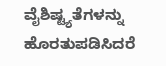ವೈಶಿಷ್ಟ್ಯತೆಗಳನ್ನು ಹೊರತುಪಡಿಸಿದರೆ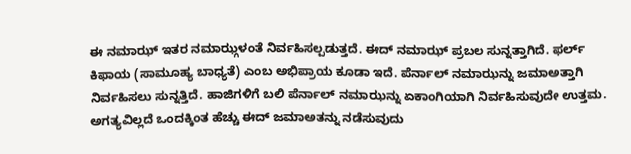ಈ ನಮಾಝ್ ಇತರ ನಮಾಝ್ಗಳಂತೆ ನಿರ್ವಹಿಸಲ್ಪಡುತ್ತದೆ. ಈದ್ ನಮಾಝ್ ಪ್ರಬಲ ಸುನ್ನತ್ತಾಗಿದೆ. ಫರ್ಲ್ ಕಿಫಾಯ (ಸಾಮೂಹ್ಯ ಬಾಧ್ಯತೆ) ಎಂಬ ಅಭಿಪ್ರಾಯ ಕೂಡಾ ಇದೆ. ಪೆರ್ನಾಲ್ ನಮಾಝನ್ನು ಜಮಾಅತ್ತಾಗಿ ನಿರ್ವಹಿಸಲು ಸುನ್ನತ್ತಿದೆ. ಹಾಜಿಗಳಿಗೆ ಬಲಿ ಪೆರ್ನಾಲ್ ನಮಾಝನ್ನು ಏಕಾಂಗಿಯಾಗಿ ನಿರ್ವಹಿಸುವುದೇ ಉತ್ತಮ. ಅಗತ್ಯವಿಲ್ಲದೆ ಒಂದಕ್ಕಿಂತ ಹೆಚ್ಚು ಈದ್ ಜಮಾಅತನ್ನು ನಡೆಸುವುದು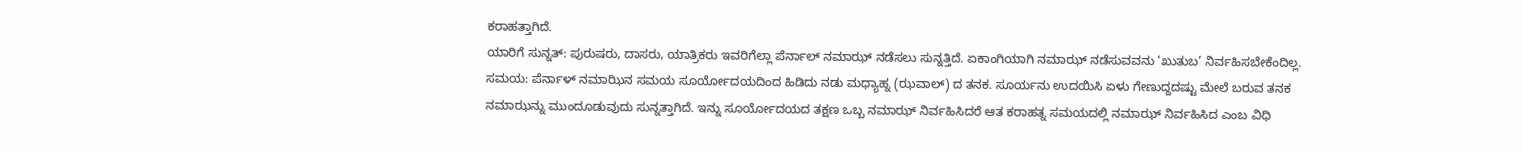ಕರಾಹತ್ತಾಗಿದೆ.
ಯಾರಿಗೆ ಸುನ್ನತ್: ಪುರುಷರು, ದಾಸರು, ಯಾತ್ರಿಕರು ಇವರಿಗೆಲ್ಲಾ ಪೆರ್ನಾಲ್ ನಮಾಝ್ ನಡೆಸಲು ಸುನ್ನತ್ತಿದೆ. ಏಕಾಂಗಿಯಾಗಿ ನಮಾಝ್ ನಡೆಸುವವನು ‘ಖುತುಬ’ ನಿರ್ವಹಿಸಬೇಕೆಂದಿಲ್ಲ.
ಸಮಯ: ಪೆರ್ನಾಳ್ ನಮಾಝಿನ ಸಮಯ ಸೂರ್ಯೋದಯದಿಂದ ಹಿಡಿದು ನಡು ಮಧ್ಯಾಹ್ನ (ಝವಾಲ್) ದ ತನಕ. ಸೂರ್ಯನು ಉದಯಿಸಿ ಏಳು ಗೇಣುದ್ದದಷ್ಟು ಮೇಲೆ ಬರುವ ತನಕ ನಮಾಝನ್ನು ಮುಂದೂಡುವುದು ಸುನ್ನತ್ತಾಗಿದೆ. ಇನ್ನು ಸೂರ್ಯೋದಯದ ತಕ್ಷಣ ಒಬ್ಬ ನಮಾಝ್ ನಿರ್ವಹಿಸಿದರೆ ಆತ ಕರಾಹತ್ನ ಸಮಯದಲ್ಲಿ ನಮಾಝ್ ನಿರ್ವಹಿಸಿದ ಎಂಬ ವಿಧಿ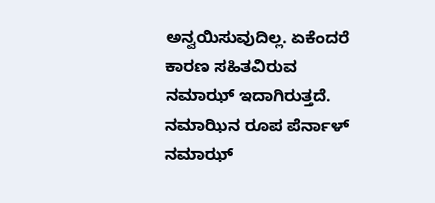ಅನ್ವಯಿಸುವುದಿಲ್ಲ. ಏಕೆಂದರೆ ಕಾರಣ ಸಹಿತವಿರುವ ನಮಾಝ್ ಇದಾಗಿರುತ್ತದೆ. ನಮಾಝಿನ ರೂಪ ಪೆರ್ನಾಳ್ ನಮಾಝ್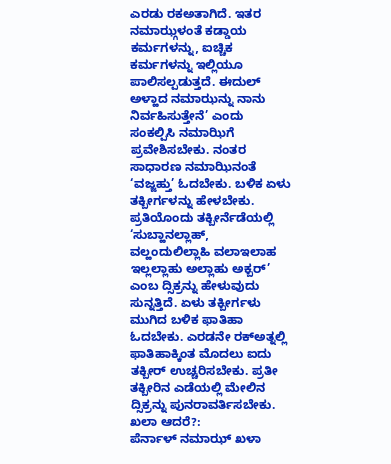ಎರಡು ರಕಅತಾಗಿದೆ. ಇತರ ನಮಾಝ್ಗಳಂತೆ ಕಡ್ಡಾಯ ಕರ್ಮಗಳನ್ನು, ಐಚ್ಚಿಕ ಕರ್ಮಗಳನ್ನು ಇಲ್ಲಿಯೂ ಪಾಲಿಸಲ್ಪಡುತ್ತದೆ. ಈದುಲ್ ಅಳ್ಹಾದ ನಮಾಝನ್ನು ನಾನು ನಿರ್ವಹಿಸುತ್ತೇನೆ’ ಎಂದು ಸಂಕಲ್ಪಿಸಿ ನಮಾಝಿಗೆ ಪ್ರವೇಶಿಸಬೇಕು. ನಂತರ ಸಾಧಾರಣ ನಮಾಝಿನಂತೆ ‘ವಜ್ಜಹ್ತು’ ಓದಬೇಕು. ಬಳಿಕ ಏಳು ತಕ್ಬೀರ್ಗಳನ್ನು ಹೇಳಬೇಕು. ಪ್ರತಿಯೊಂದು ತಕ್ಬೀರ್ನೆಡೆಯಲ್ಲಿ ‘ಸುಬ್ಹಾನಲ್ಲಾಹ್, ವಲ್ಹಂದುಲಿಲ್ಲಾಹಿ ವಲಾಇಲಾಹ ಇಲ್ಲಲ್ಲಾಹು ಅಲ್ಲಾಹು ಅಕ್ಬರ್’ ಎಂಬ ದ್ಸಿಕ್ರನ್ನು ಹೇಳುವುದು ಸುನ್ನತ್ತಿದೆ. ಏಳು ತಕ್ಬೀರ್ಗಳು ಮುಗಿದ ಬಳಿಕ ಫಾತಿಹಾ ಓದಬೇಕು. ಎರಡನೇ ರಕ್ಅತ್ನಲ್ಲಿ ಫಾತಿಹಾಕ್ಕಿಂತ ಮೊದಲು ಐದು ತಕ್ಬೀರ್ ಉಚ್ಚರಿಸಬೇಕು. ಪ್ರತೀ ತಕ್ಬೀರಿನ ಎಡೆಯಲ್ಲಿ ಮೇಲಿನ ದ್ಸಿಕ್ರನ್ನು ಪುನರಾವರ್ತಿಸಬೇಕು.
ಖಲಾ ಆದರೆ?:
ಪೆರ್ನಾಳ್ ನಮಾಝ್ ಖಳಾ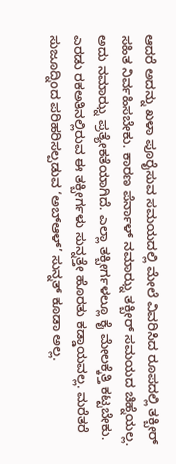ಆದರೆ ಅದನ್ನು ಖಳಾ ಪೂರೈಸುವ ಸಮಯದಲ್ಲಿ ಮೇಲೆ ವಿವರಿಸಿದ ರೂಪದಲ್ಲಿ ತಕ್ಬೀರ್ ಸಹಿತ ನಿರ್ವಹಿಸಬೇಕು. ಕಾರಣ ಪೆರ್ನಾಳ್ ನಮಾಝ್ನ ತಕ್ಬೀರ್ ಸಮಯದ ಚಿಹ್ನೆಯಲ್ಲ. ಅದು ನಮಾಝ್ನ ಪ್ರತ್ಯೇಕತೆಯಾಗಿದೆ. ಎಲ್ಲಾ ತಕ್ಬೀರ್ಗಳಲ್ಲೂ ಕೈ ಮೇಲಕ್ಕೆತ್ತಿ ಕಟ್ಟಬೇಕು. ಎರಡು ರಕಅತಿನಲ್ಲಿರುವ ಈ ತಕ್ಬೀರ್ಗಳು ಸುನ್ನತ್ತೇ ಹೊರತು ಕಡ್ಡಾಯವಲ್ಲ. ಮರೆತರೆ ಸುಜೂದ್ನಿಂದ ಪರಿಹರಿಸಲ್ಪಡುವ ‘ಅಬ್ಆಳ್’ ಸುನ್ನತ್ ಕೂಡಾ ಅಲ್ಲ.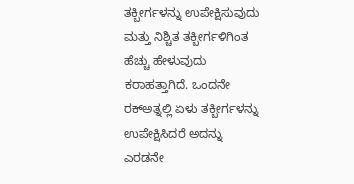ತಕ್ಬೀರ್ಗಳನ್ನು ಉಪೇಕ್ಷಿಸುವುದು ಮತ್ತು ನಿಶ್ಚಿತ ತಕ್ಬೀರ್ಗಳಿಗಿಂತ ಹೆಚ್ಚು ಹೇಳುವುದು ಕರಾಹತ್ತಾಗಿದೆ. ಒಂದನೇ ರಕ್ಅತ್ನಲ್ಲಿ ಏಳು ತಕ್ಬೀರ್ಗಳನ್ನು ಉಪೇಕ್ಷಿಸಿದರೆ ಅದನ್ನು ಎರಡನೇ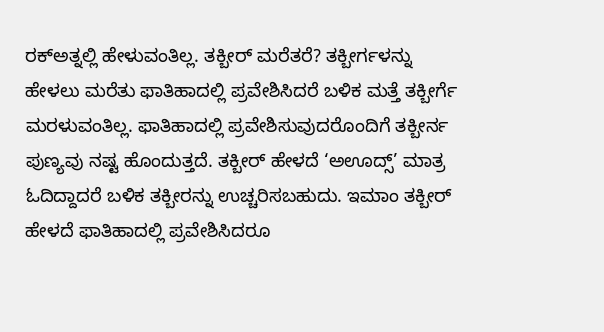ರಕ್ಅತ್ನಲ್ಲಿ ಹೇಳುವಂತಿಲ್ಲ. ತಕ್ಬೀರ್ ಮರೆತರೆ? ತಕ್ಬೀರ್ಗಳನ್ನು ಹೇಳಲು ಮರೆತು ಫಾತಿಹಾದಲ್ಲಿ ಪ್ರವೇಶಿಸಿದರೆ ಬಳಿಕ ಮತ್ತೆ ತಕ್ಬೀರ್ಗೆ ಮರಳುವಂತಿಲ್ಲ. ಫಾತಿಹಾದಲ್ಲಿ ಪ್ರವೇಶಿಸುವುದರೊಂದಿಗೆ ತಕ್ಬೀರ್ನ ಪುಣ್ಯವು ನಷ್ಟ ಹೊಂದುತ್ತದೆ. ತಕ್ಬೀರ್ ಹೇಳದೆ ‘ಅಊದ್ಸ್’ ಮಾತ್ರ ಓದಿದ್ದಾದರೆ ಬಳಿಕ ತಕ್ಬೀರನ್ನು ಉಚ್ಚರಿಸಬಹುದು. ಇಮಾಂ ತಕ್ಬೀರ್ ಹೇಳದೆ ಫಾತಿಹಾದಲ್ಲಿ ಪ್ರವೇಶಿಸಿದರೂ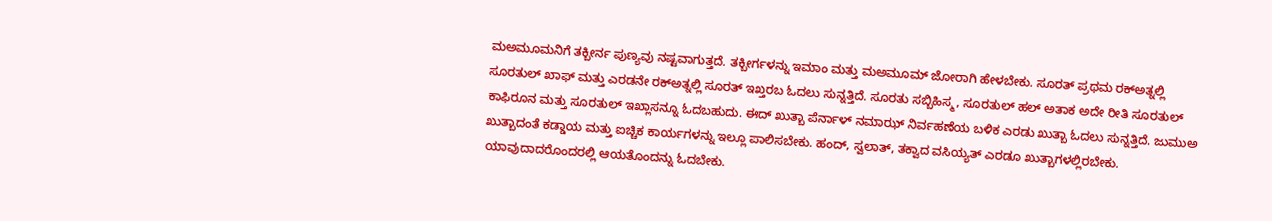ಮಅಮೂಮನಿಗೆ ತಕ್ಬೀರ್ನ ಪುಣ್ಯವು ನಷ್ಟವಾಗುತ್ತದೆ. ತಕ್ಬೀರ್ಗಳನ್ನು ಇಮಾಂ ಮತ್ತು ಮಅಮೂಮ್ ಜೋರಾಗಿ ಹೇಳಬೇಕು. ಸೂರತ್ ಪ್ರಥಮ ರಕ್ಅತ್ನಲ್ಲಿ ಸೂರತುಲ್ ಖಾಫ್ ಮತ್ತು ಎರಡನೇ ರಕ್ಅತ್ನಲ್ಲಿ ಸೂರತ್ ಇಖ್ತರಬ ಓದಲು ಸುನ್ನತ್ತಿದೆ. ಸೂರತು ಸಬ್ಬಿಹಿಸ್ಮ, ಸೂರತುಲ್ ಹಲ್ ಅತಾಕ ಅದೇ ರೀತಿ ಸೂರತುಲ್ ಕಾಫಿರೂನ ಮತ್ತು ಸೂರತುಲ್ ಇಖ್ಲಾಸನ್ನೂ ಓದಬಹುದು. ಈದ್ ಖುತ್ಬಾ ಪೆರ್ನಾಳ್ ನಮಾಝ್ ನಿರ್ವಹಣೆಯ ಬಳಿಕ ಎರಡು ಖುತ್ಬಾ ಓದಲು ಸುನ್ನತ್ತಿದೆ. ಜುಮುಅ ಖುತ್ಬಾದಂತೆ ಕಡ್ಡಾಯ ಮತ್ತು ಐಚ್ಚಿಕ ಕಾರ್ಯಗಳನ್ನು ಇಲ್ಲೂ ಪಾಲಿಸಬೇಕು. ಹಂದ್, ಸ್ವಲಾತ್, ತಕ್ವಾದ ವಸಿಯ್ಯತ್ ಎರಡೂ ಖುತ್ಬಾಗಳಲ್ಲಿರಬೇಕು. ಯಾವುದಾದರೊಂದರಲ್ಲಿ ಆಯತೊಂದನ್ನು ಓದಬೇಕು.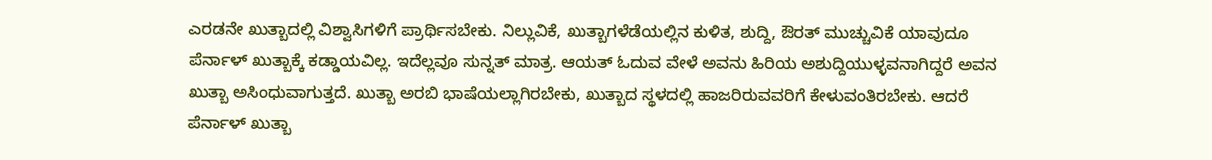ಎರಡನೇ ಖುತ್ಬಾದಲ್ಲಿ ವಿಶ್ವಾಸಿಗಳಿಗೆ ಪ್ರಾರ್ಥಿಸಬೇಕು. ನಿಲ್ಲುವಿಕೆ, ಖುತ್ಬಾಗಳೆಡೆಯಲ್ಲಿನ ಕುಳಿತ, ಶುದ್ದಿ, ಔರತ್ ಮುಚ್ಚುವಿಕೆ ಯಾವುದೂ ಪೆರ್ನಾಳ್ ಖುತ್ಬಾಕ್ಕೆ ಕಡ್ಡಾಯವಿಲ್ಲ. ಇದೆಲ್ಲವೂ ಸುನ್ನತ್ ಮಾತ್ರ. ಆಯತ್ ಓದುವ ವೇಳೆ ಅವನು ಹಿರಿಯ ಅಶುದ್ದಿಯುಳ್ಳವನಾಗಿದ್ದರೆ ಅವನ ಖುತ್ಬಾ ಅಸಿಂಧುವಾಗುತ್ತದೆ. ಖುತ್ಬಾ ಅರಬಿ ಭಾಷೆಯಲ್ಲಾಗಿರಬೇಕು, ಖುತ್ಬಾದ ಸ್ಥಳದಲ್ಲಿ ಹಾಜರಿರುವವರಿಗೆ ಕೇಳುವಂತಿರಬೇಕು. ಆದರೆ ಪೆರ್ನಾಳ್ ಖುತ್ಬಾ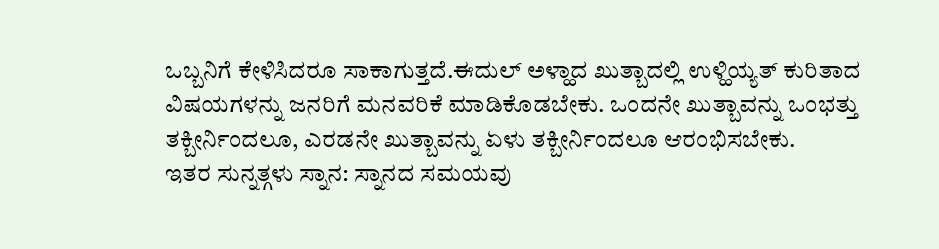ಒಬ್ಬನಿಗೆ ಕೇಳಿಸಿದರೂ ಸಾಕಾಗುತ್ತದೆ.ಈದುಲ್ ಅಳ್ಹಾದ ಖುತ್ಬಾದಲ್ಲಿ ಉಳ್ಹಿಯ್ಯತ್ ಕುರಿತಾದ ವಿಷಯಗಳನ್ನು ಜನರಿಗೆ ಮನವರಿಕೆ ಮಾಡಿಕೊಡಬೇಕು. ಒಂದನೇ ಖುತ್ಬಾವನ್ನು ಒಂಭತ್ತು ತಕ್ಬೀರ್ನಿಂದಲೂ, ಎರಡನೇ ಖುತ್ಬಾವನ್ನು ಏಳು ತಕ್ಬೀರ್ನಿಂದಲೂ ಆರಂಭಿಸಬೇಕು.
ಇತರ ಸುನ್ನತ್ಗಳು ಸ್ನಾನ: ಸ್ನಾನದ ಸಮಯವು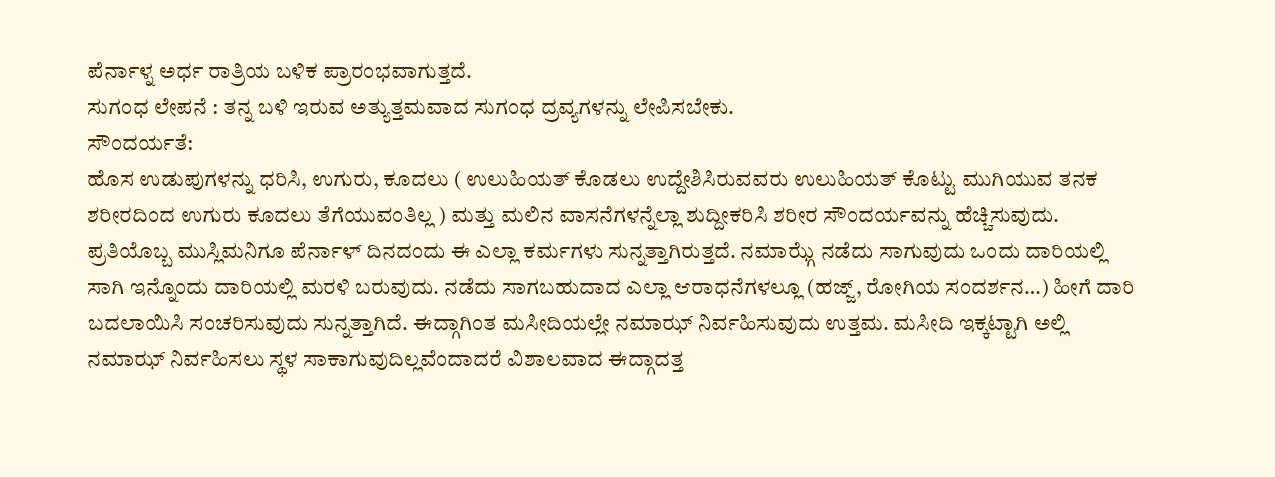ಪೆರ್ನಾಳ್ನ ಅರ್ಧ ರಾತ್ರಿಯ ಬಳಿಕ ಪ್ರಾರಂಭವಾಗುತ್ತದೆ.
ಸುಗಂಧ ಲೇಪನೆ : ತನ್ನ ಬಳಿ ಇರುವ ಅತ್ಯುತ್ತಮವಾದ ಸುಗಂಧ ದ್ರವ್ಯಗಳನ್ನು ಲೇಪಿಸಬೇಕು.
ಸೌಂದರ್ಯತೆ:
ಹೊಸ ಉಡುಪುಗಳನ್ನು ಧರಿಸಿ, ಉಗುರು, ಕೂದಲು ( ಉಲುಹಿಯತ್ ಕೊಡಲು ಉದ್ದೇಶಿಸಿರುವವರು ಉಲುಹಿಯತ್ ಕೊಟ್ಟು ಮುಗಿಯುವ ತನಕ ಶರೀರದಿಂದ ಉಗುರು ಕೂದಲು ತೆಗೆಯುವಂತಿಲ್ಲ ) ಮತ್ತು ಮಲಿನ ವಾಸನೆಗಳನ್ನೆಲ್ಲಾ ಶುದ್ದೀಕರಿಸಿ ಶರೀರ ಸೌಂದರ್ಯವನ್ನು ಹೆಚ್ಚಿಸುವುದು. ಪ್ರತಿಯೊಬ್ಬ ಮುಸ್ಲಿಮನಿಗೂ ಪೆರ್ನಾಳ್ ದಿನದಂದು ಈ ಎಲ್ಲಾ ಕರ್ಮಗಳು ಸುನ್ನತ್ತಾಗಿರುತ್ತದೆ. ನಮಾಝ್ಗೆ ನಡೆದು ಸಾಗುವುದು ಒಂದು ದಾರಿಯಲ್ಲಿ ಸಾಗಿ ಇನ್ನೊಂದು ದಾರಿಯಲ್ಲಿ ಮರಳಿ ಬರುವುದು. ನಡೆದು ಸಾಗಬಹುದಾದ ಎಲ್ಲಾ ಆರಾಧನೆಗಳಲ್ಲೂ (ಹಜ್ಜ್, ರೋಗಿಯ ಸಂದರ್ಶನ…) ಹೀಗೆ ದಾರಿ ಬದಲಾಯಿಸಿ ಸಂಚರಿಸುವುದು ಸುನ್ನತ್ತಾಗಿದೆ. ಈದ್ಗಾಗಿಂತ ಮಸೀದಿಯಲ್ಲೇ ನಮಾಝ್ ನಿರ್ವಹಿಸುವುದು ಉತ್ತಮ. ಮಸೀದಿ ಇಕ್ಕಟ್ಟಾಗಿ ಅಲ್ಲಿ ನಮಾಝ್ ನಿರ್ವಹಿಸಲು ಸ್ಥಳ ಸಾಕಾಗುವುದಿಲ್ಲವೆಂದಾದರೆ ವಿಶಾಲವಾದ ಈದ್ಗಾದತ್ತ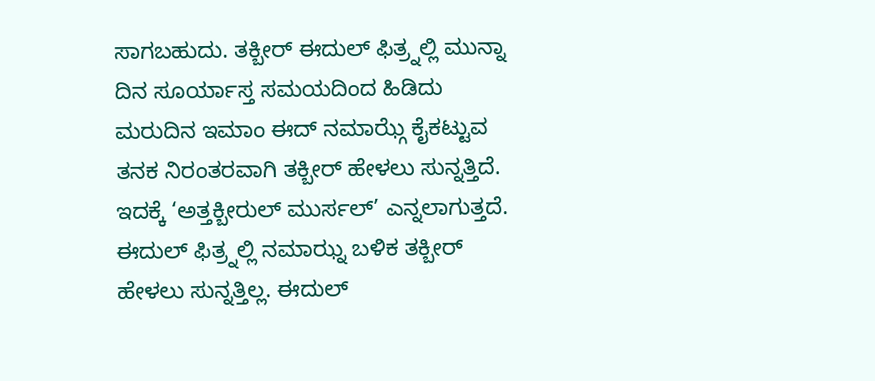ಸಾಗಬಹುದು. ತಕ್ಬೀರ್ ಈದುಲ್ ಫಿತ್ರ್ನಲ್ಲಿ ಮುನ್ನಾ ದಿನ ಸೂರ್ಯಾಸ್ತ ಸಮಯದಿಂದ ಹಿಡಿದು ಮರುದಿನ ಇಮಾಂ ಈದ್ ನಮಾಝ್ಗೆ ಕೈಕಟ್ಟುವ ತನಕ ನಿರಂತರವಾಗಿ ತಕ್ಬೀರ್ ಹೇಳಲು ಸುನ್ನತ್ತಿದೆ. ಇದಕ್ಕೆ ‘ಅತ್ತಕ್ಬೀರುಲ್ ಮುರ್ಸಲ್’ ಎನ್ನಲಾಗುತ್ತದೆ. ಈದುಲ್ ಫಿತ್ರ್ನಲ್ಲಿ ನಮಾಝ್ನ ಬಳಿಕ ತಕ್ಬೀರ್ ಹೇಳಲು ಸುನ್ನತ್ತಿಲ್ಲ. ಈದುಲ್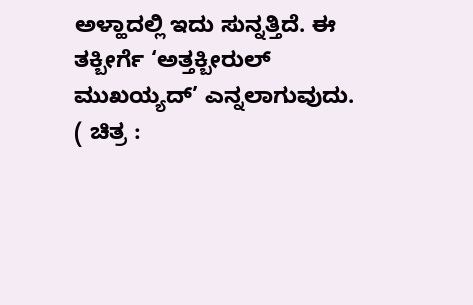ಅಳ್ಹಾದಲ್ಲಿ ಇದು ಸುನ್ನತ್ತಿದೆ. ಈ ತಕ್ಬೀರ್ಗೆ ‘ಅತ್ತಕ್ಬೀರುಲ್ ಮುಖಯ್ಯದ್’ ಎನ್ನಲಾಗುವುದು.
( ಚಿತ್ರ :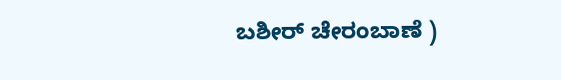ಬಶೀರ್ ಚೇರಂಬಾಣೆ )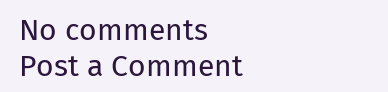No comments
Post a Comment